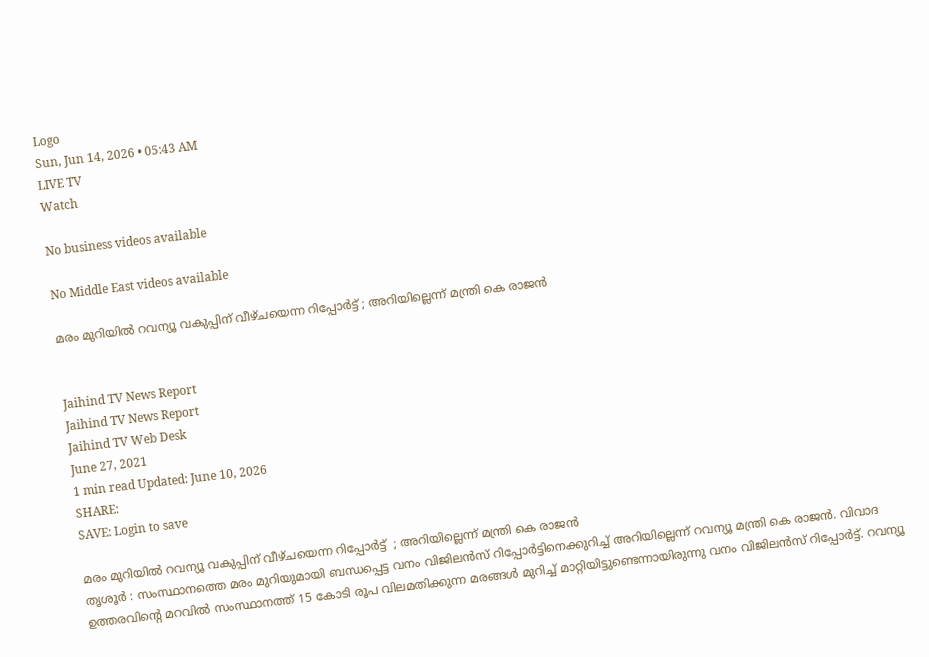Logo
Sun, Jun 14, 2026 • 05:43 AM
LIVE TV
Watch

No business videos available

No Middle East videos available

മരം മുറിയില്‍ റവന്യൂ വകുപ്പിന് വീഴ്ചയെന്ന റിപ്പോര്‍ട്ട് ; അറിയില്ലെന്ന് മന്ത്രി കെ രാജന്‍


Jaihind TV News Report
Jaihind TV News Report
Jaihind TV Web Desk
June 27, 2021
1 min read Updated: June 10, 2026
SHARE:
SAVE: Login to save

മരം മുറിയില്‍ റവന്യൂ വകുപ്പിന് വീഴ്ചയെന്ന റിപ്പോര്‍ട്ട്  ; അറിയില്ലെന്ന് മന്ത്രി കെ രാജന്‍
തൃശൂര്‍ : സംസ്ഥാനത്തെ മരം മുറിയുമായി ബന്ധപ്പെട്ട വനം വിജിലന്‍സ് റിപ്പോര്‍ട്ടിനെക്കുറിച്ച് അറിയില്ലെന്ന് റവന്യൂ മന്ത്രി കെ രാജന്‍. വിവാദ ഉത്തരവിന്‍റെ മറവിൽ സംസ്ഥാനത്ത് 15 കോടി രൂപ വിലമതിക്കുന്ന മരങ്ങൾ മുറിച്ച് മാറ്റിയിട്ടുണ്ടെന്നായിരുന്നു വനം വിജിലന്‍സ് റിപ്പോര്‍ട്ട്. റവന്യൂ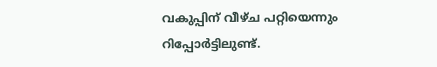വകുപ്പിന് വീഴ്ച പറ്റിയെന്നും  റിപ്പോര്‍ട്ടിലുണ്ട്.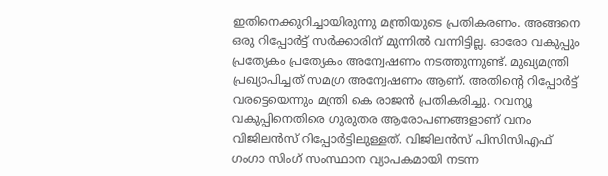ഇതിനെക്കുറിച്ചായിരുന്നു മന്ത്രിയുടെ പ്രതികരണം. അങ്ങനെ ഒരു റിപ്പോര്‍ട്ട് സര്‍ക്കാരിന് മുന്നിൽ വന്നിട്ടില്ല. ഓരോ വകുപ്പും പ്രത്യേകം പ്രത്യേകം അന്വേഷണം നടത്തുന്നുണ്ട്. മുഖ്യമന്ത്രി പ്രഖ്യാപിച്ചത് സമഗ്ര അന്വേഷണം ആണ്. അതിന്‍റെ റിപ്പോര്‍ട്ട് വരട്ടെയെന്നും മന്ത്രി കെ രാജന്‍ പ്രതികരിച്ചു. റവന്യൂ വകുപ്പിനെതിരെ ഗുരുതര ആരോപണങ്ങളാണ് വനം വിജിലൻസ് റിപ്പോർട്ടിലുള്ളത്. വിജിലൻസ് പിസിസിഎഫ് ഗംഗാ സിംഗ് സംസ്ഥാന വ്യാപകമായി നടന്ന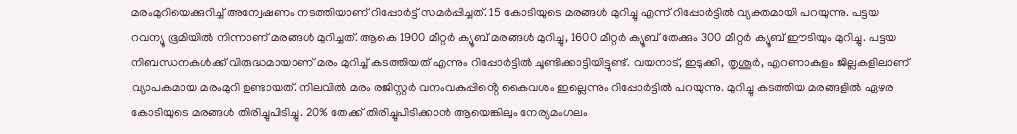മരംമുറിയെക്കുറിച്ച് അന്വേഷണം നടത്തിയാണ് റിപ്പോർട്ട് സമർപ്പിച്ചത്. 15 കോടിയുടെ മരങ്ങൾ മുറിച്ചു എന്ന് റിപ്പോർട്ടിൽ വ്യക്തമായി പറയുന്നു. പട്ടയ റവന്യൂ ഭൂമിയിൽ നിന്നാണ് മരങ്ങൾ മുറിച്ചത്. ആകെ 1900 മീറ്റർ ക്യൂബ് മരങ്ങൾ മുറിച്ചു, 1600 മീറ്റർ ക്യൂബ് തേക്കും 300 മീറ്റർ ക്യൂബ് ഈടിയും മുറിച്ചു. പട്ടയ നിബന്ധനകൾക്ക് വിരുദ്ധമായാണ് മരം മുറിച്ച് കടത്തിയത് എന്നും റിപ്പോർട്ടിൽ ചൂണ്ടിക്കാട്ടിയിട്ടുണ്ട്. വയനാട്, ഇടുക്കി, തൃശൂർ, എറണാകുളം ജില്ലകളിലാണ് വ്യാപകമായ മരംമുറി ഉണ്ടായത്. നിലവിൽ മരം രജിസ്റ്റർ വനംവകുപ്പിൻ്റെ കൈവശം ഇല്ലെന്നും റിപ്പോർട്ടിൽ പറയുന്നു. മുറിച്ചു കടത്തിയ മരങ്ങളിൽ ഏഴര കോടിയുടെ മരങ്ങൾ തിരിച്ചുപിടിച്ചു. 20% തേക്ക് തിരിച്ചുപിടിക്കാൻ ആയെങ്കിലും നേര്യമംഗലം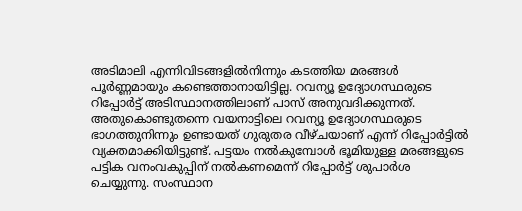അടിമാലി എന്നിവിടങ്ങളിൽനിന്നും കടത്തിയ മരങ്ങൾ പൂർണ്ണമായും കണ്ടെത്താനായിട്ടില്ല. റവന്യൂ ഉദ്യോഗസ്ഥരുടെ റിപ്പോർട്ട് അടിസ്ഥാനത്തിലാണ് പാസ് അനുവദിക്കുന്നത്. അതുകൊണ്ടുതന്നെ വയനാട്ടിലെ റവന്യൂ ഉദ്യോഗസ്ഥരുടെ ഭാഗത്തുനിന്നും ഉണ്ടായത് ഗുരുതര വീഴ്ചയാണ് എന്ന് റിപ്പോർട്ടിൽ വ്യക്തമാക്കിയിട്ടുണ്ട്. പട്ടയം നൽകുമ്പോൾ ഭൂമിയുള്ള മരങ്ങളുടെ പട്ടിക വനംവകുപ്പിന് നൽകണമെന്ന് റിപ്പോർട്ട് ശുപാർശ ചെയ്യുന്നു. സംസ്ഥാന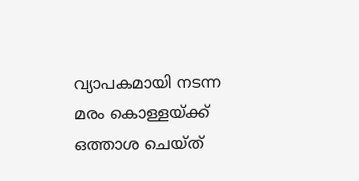വ്യാപകമായി നടന്ന മരം കൊള്ളയ്ക്ക് ഒത്താശ ചെയ്ത്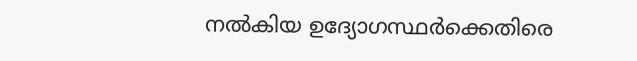നൽകിയ ഉദ്യോഗസ്ഥർക്കെതിരെ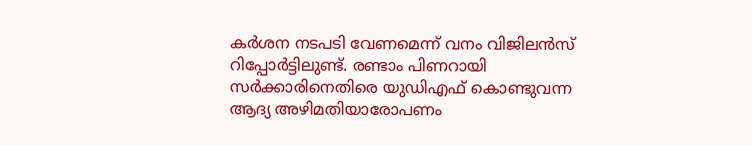കർശന നടപടി വേണമെന്ന് വനം വിജിലൻസ് റിപ്പോർട്ടിലുണ്ട്. രണ്ടാം പിണറായി സർക്കാരിനെതിരെ യുഡിഎഫ് കൊണ്ടുവന്ന ആദ്യ അഴിമതിയാരോപണം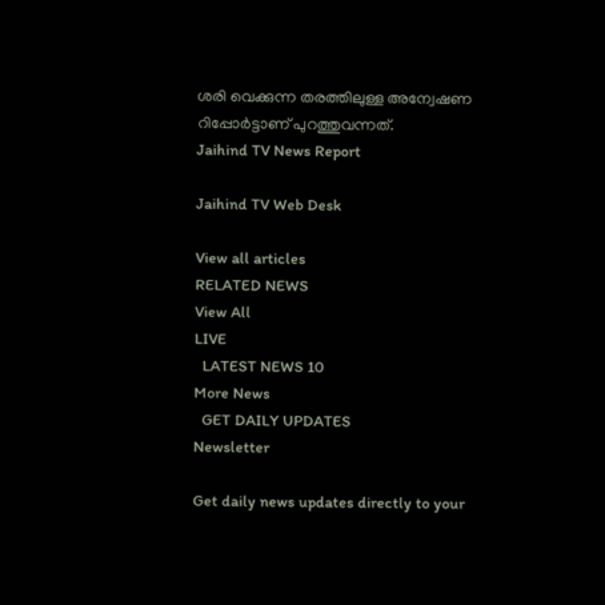ശരി വെക്കുന്ന തരത്തിലുള്ള അന്വേഷണ റിപ്പോർട്ടാണ് പുറത്തുവന്നത്.
Jaihind TV News Report

Jaihind TV Web Desk

View all articles
RELATED NEWS
View All
LIVE
  LATEST NEWS 10
More News
  GET DAILY UPDATES
Newsletter

Get daily news updates directly to your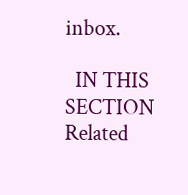inbox.

  IN THIS SECTION
Related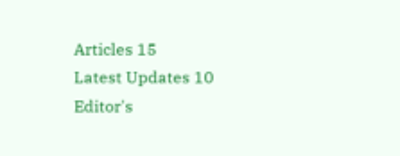Articles 15
Latest Updates 10
Editor's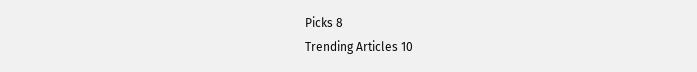Picks 8
Trending Articles 10